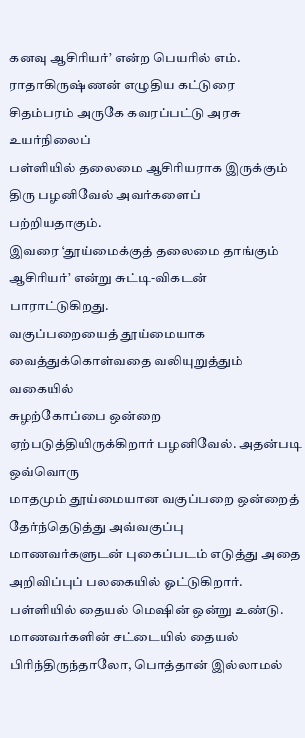கனவு ஆசிரியர்’ என்ற பெயரில் எம். ராதாகிருஷ்ணன் எழுதிய கட்டுரை
சிதம்பரம் அருகே கவரப்பட்டு அரசு உயர்நிலைப்
பள்ளியில் தலைமை ஆசிரியராக இருக்கும் திரு பழனிவேல் அவர்களைப்
பற்றியதாகும்.
இவரை ‘தூய்மைக்குத் தலைமை தாங்கும் ஆசிரியர்’ என்று சுட்டி-விகடன் பாராட்டுகிறது.
வகுப்பறையைத் தூய்மையாக வைத்துக்கொள்வதை வலியுறுத்தும் வகையில்
சுழற்கோப்பை ஒன்றை ஏற்படுத்தியிருக்கிறார் பழனிவேல். அதன்படி ஒவ்வொரு
மாதமும் தூய்மையான வகுப்பறை ஒன்றைத் தேர்ந்தெடுத்து அவ்வகுப்பு
மாணவர்களுடன் புகைப்படம் எடுத்து அதை அறிவிப்புப் பலகையில் ஓட்டுகிறார்.
பள்ளியில் தையல் மெஷின் ஒன்று உண்டு. மாணவர்களின் சட்டையில் தையல்
பிரிந்திருந்தாலோ, பொத்தான் இல்லாமல்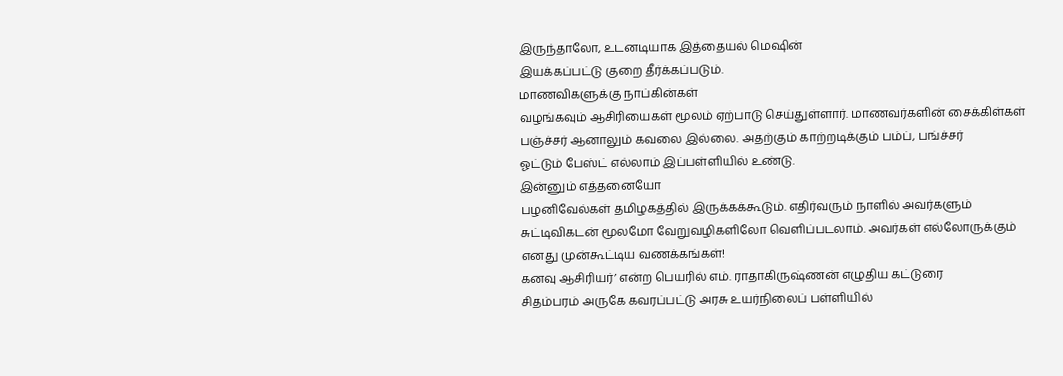இருந்தாலோ, உடனடியாக இத்தையல் மெஷின்
இயக்கப்பட்டு குறை தீர்க்கப்படும்.
மாணவிகளுக்கு நாப்கின்கள்
வழங்கவும் ஆசிரியைகள் மூலம் ஏற்பாடு செய்துள்ளார். மாணவர்களின் சைக்கிள்கள்
பஞ்ச்சர் ஆனாலும் கவலை இல்லை. அதற்கும் காற்றடிக்கும் பம்ப், பங்ச்சர்
ஓட்டும் பேஸ்ட் எல்லாம் இப்பள்ளியில் உண்டு.
இன்னும் எத்தனையோ
பழனிவேல்கள் தமிழகத்தில் இருக்கக்கூடும். எதிர்வரும் நாளில் அவர்களும்
சுட்டிவிகடன் மூலமோ வேறுவழிகளிலோ வெளிப்படலாம். அவர்கள் எல்லோருக்கும்
எனது முன்கூட்டிய வணக்கங்கள்!
கனவு ஆசிரியர்’ என்ற பெயரில் எம். ராதாகிருஷ்ணன் எழுதிய கட்டுரை
சிதம்பரம் அருகே கவரப்பட்டு அரசு உயர்நிலைப் பள்ளியில்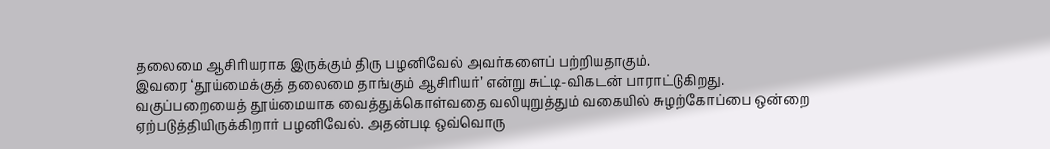தலைமை ஆசிரியராக இருக்கும் திரு பழனிவேல் அவர்களைப் பற்றியதாகும்.
இவரை ‘தூய்மைக்குத் தலைமை தாங்கும் ஆசிரியர்’ என்று சுட்டி-விகடன் பாராட்டுகிறது.
வகுப்பறையைத் தூய்மையாக வைத்துக்கொள்வதை வலியுறுத்தும் வகையில் சுழற்கோப்பை ஒன்றை ஏற்படுத்தியிருக்கிறார் பழனிவேல். அதன்படி ஒவ்வொரு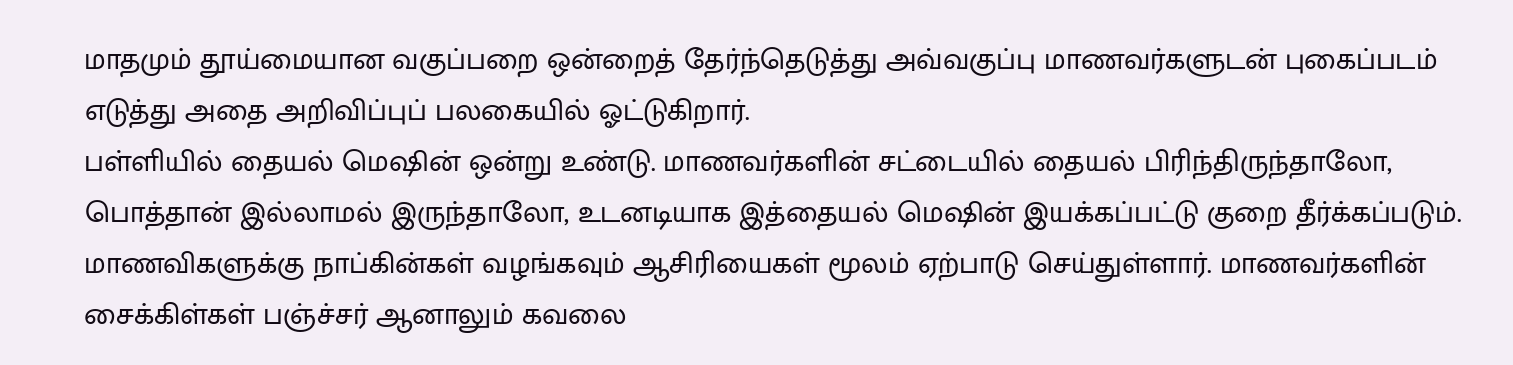மாதமும் தூய்மையான வகுப்பறை ஒன்றைத் தேர்ந்தெடுத்து அவ்வகுப்பு மாணவர்களுடன் புகைப்படம் எடுத்து அதை அறிவிப்புப் பலகையில் ஓட்டுகிறார்.
பள்ளியில் தையல் மெஷின் ஒன்று உண்டு. மாணவர்களின் சட்டையில் தையல் பிரிந்திருந்தாலோ, பொத்தான் இல்லாமல் இருந்தாலோ, உடனடியாக இத்தையல் மெஷின் இயக்கப்பட்டு குறை தீர்க்கப்படும்.
மாணவிகளுக்கு நாப்கின்கள் வழங்கவும் ஆசிரியைகள் மூலம் ஏற்பாடு செய்துள்ளார். மாணவர்களின் சைக்கிள்கள் பஞ்ச்சர் ஆனாலும் கவலை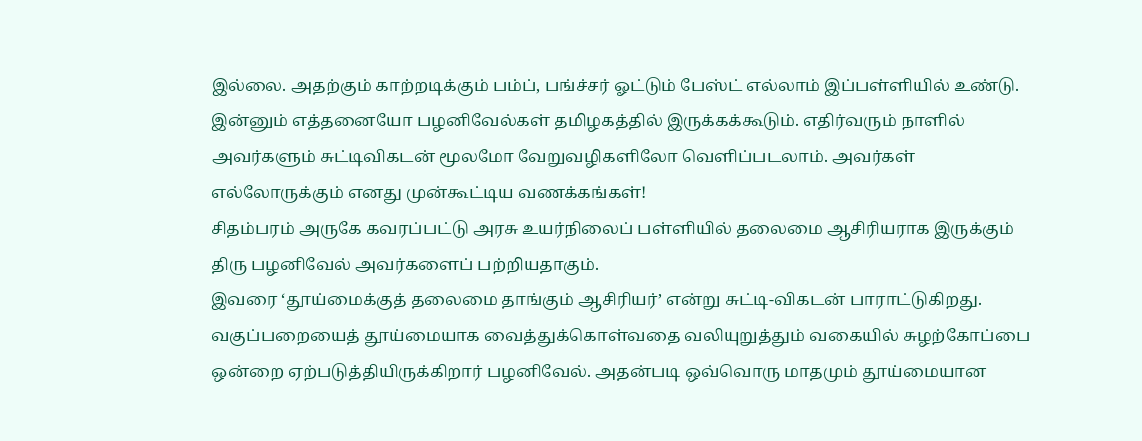இல்லை. அதற்கும் காற்றடிக்கும் பம்ப், பங்ச்சர் ஓட்டும் பேஸ்ட் எல்லாம் இப்பள்ளியில் உண்டு.
இன்னும் எத்தனையோ பழனிவேல்கள் தமிழகத்தில் இருக்கக்கூடும். எதிர்வரும் நாளில் அவர்களும் சுட்டிவிகடன் மூலமோ வேறுவழிகளிலோ வெளிப்படலாம். அவர்கள் எல்லோருக்கும் எனது முன்கூட்டிய வணக்கங்கள்!
சிதம்பரம் அருகே கவரப்பட்டு அரசு உயர்நிலைப் பள்ளியில் தலைமை ஆசிரியராக இருக்கும் திரு பழனிவேல் அவர்களைப் பற்றியதாகும்.
இவரை ‘தூய்மைக்குத் தலைமை தாங்கும் ஆசிரியர்’ என்று சுட்டி-விகடன் பாராட்டுகிறது.
வகுப்பறையைத் தூய்மையாக வைத்துக்கொள்வதை வலியுறுத்தும் வகையில் சுழற்கோப்பை ஒன்றை ஏற்படுத்தியிருக்கிறார் பழனிவேல். அதன்படி ஒவ்வொரு மாதமும் தூய்மையான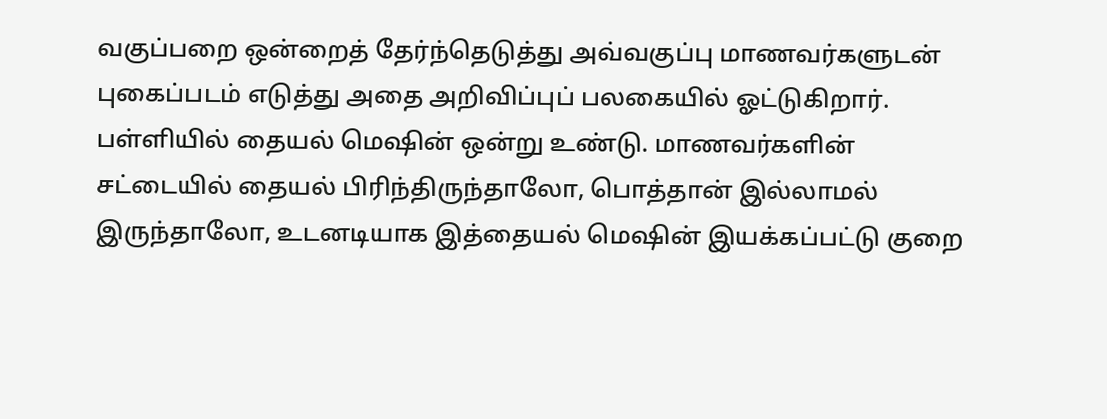வகுப்பறை ஒன்றைத் தேர்ந்தெடுத்து அவ்வகுப்பு மாணவர்களுடன் புகைப்படம் எடுத்து அதை அறிவிப்புப் பலகையில் ஓட்டுகிறார்.
பள்ளியில் தையல் மெஷின் ஒன்று உண்டு. மாணவர்களின் சட்டையில் தையல் பிரிந்திருந்தாலோ, பொத்தான் இல்லாமல் இருந்தாலோ, உடனடியாக இத்தையல் மெஷின் இயக்கப்பட்டு குறை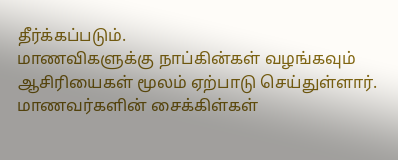தீர்க்கப்படும்.
மாணவிகளுக்கு நாப்கின்கள் வழங்கவும் ஆசிரியைகள் மூலம் ஏற்பாடு செய்துள்ளார். மாணவர்களின் சைக்கிள்கள்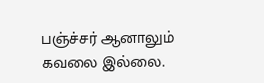பஞ்ச்சர் ஆனாலும் கவலை இல்லை.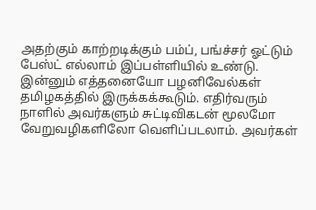அதற்கும் காற்றடிக்கும் பம்ப், பங்ச்சர் ஓட்டும் பேஸ்ட் எல்லாம் இப்பள்ளியில் உண்டு.
இன்னும் எத்தனையோ பழனிவேல்கள் தமிழகத்தில் இருக்கக்கூடும். எதிர்வரும் நாளில் அவர்களும் சுட்டிவிகடன் மூலமோ வேறுவழிகளிலோ வெளிப்படலாம். அவர்கள்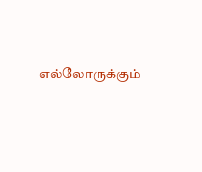எல்லோருக்கும்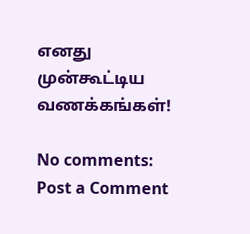எனது முன்கூட்டிய வணக்கங்கள்!

No comments:
Post a Comment